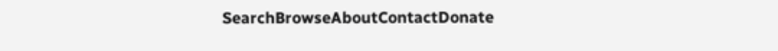SearchBrowseAboutContactDonate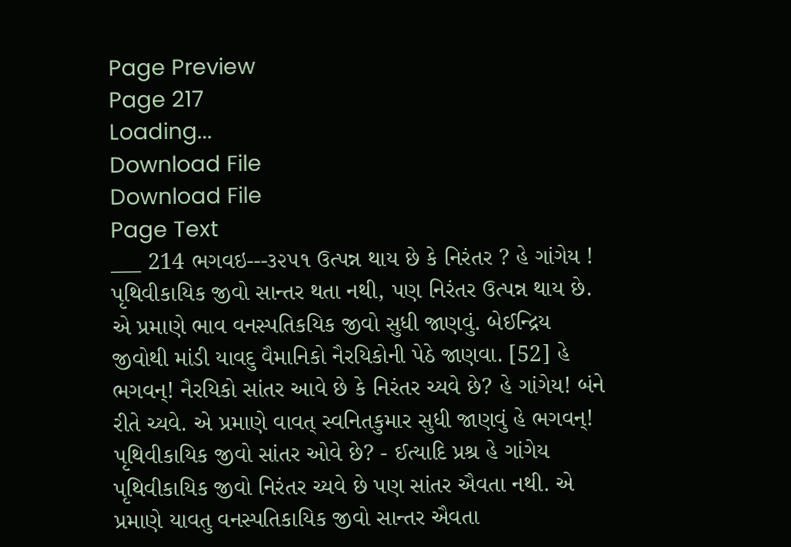Page Preview
Page 217
Loading...
Download File
Download File
Page Text
___ 214 ભગવઇ---૩૨૫૧ ઉત્પન્ન થાય છે કે નિરંતર ? હે ગાંગેય ! પૃથિવીકાયિક જીવો સાન્તર થતા નથી, પણ નિરંતર ઉત્પન્ન થાય છે. એ પ્રમાણે ભાવ વનસ્પતિકયિક જીવો સુધી જાણવું. બેઈન્દ્રિય જીવોથી માંડી યાવદુ વૈમાનિકો નૈરયિકોની પેઠે જાણવા. [52] હે ભગવન્! નૈરયિકો સાંતર આવે છે કે નિરંતર ચ્યવે છે? હે ગાંગેય! બંને રીતે ચ્યવે. એ પ્રમાણે વાવત્ સ્વનિતકુમાર સુધી જાણવું હે ભગવન્! પૃથિવીકાયિક જીવો સાંતર ઓવે છે? - ઈત્યાદિ પ્રશ્ર હે ગાંગેય પૃથિવીકાયિક જીવો નિરંતર ચ્યવે છે પણ સાંતર ઐવતા નથી. એ પ્રમાણે યાવતુ વનસ્પતિકાયિક જીવો સાન્તર ઐવતા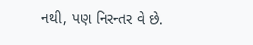નથી, પણ નિરન્તર વે છે.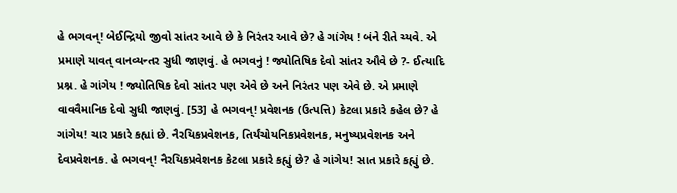હે ભગવન્! બેઈન્દ્રિયો જીવો સાંતર આવે છે કે નિરંતર આવે છે? હે ગાંગેય ! બંને રીતે ચ્યવે. એ પ્રમાણે યાવત્ વાનવ્યન્તર સુધી જાણવું. હે ભગવનું ! જ્યોતિષિક દેવો સાંતર ઔવે છે ?- ઈત્યાદિ પ્રશ્ન. હે ગાંગેય ! જ્યોતિષિક દેવો સાંતર પણ એવે છે અને નિરંતર પણ એવે છે. એ પ્રમાણે વાવવૈમાનિક દેવો સુધી જાણવું. [53] હે ભગવન્! પ્રવેશનક (ઉત્પત્તિ) કેટલા પ્રકારે કહેલ છે? હે ગાંગેય! ચાર પ્રકારે કહ્યાં છે. નૈરયિકપ્રવેશનક, તિર્યંચોયનિકપ્રવેશનક, મનુષ્યપ્રવેશનક અને દેવપ્રવેશનક. હે ભગવન્! નૈરયિકપ્રવેશનક કેટલા પ્રકારે કહ્યું છે? હે ગાંગેય! સાત પ્રકારે કહ્યું છે.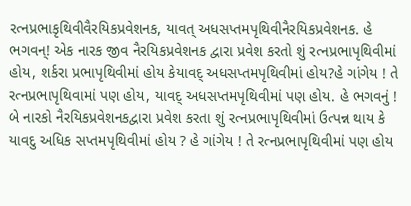રત્નપ્રભાકૃથિવીવૈરયિકપ્રવેશનક, યાવત્ અધસપ્તમપૃથિવીનૈરયિકપ્રવેશનક. હે ભગવન્! એક નારક જીવ નૈરયિકપ્રવેશનક દ્વારા પ્રવેશ કરતો શું રત્નપ્રભાપૃથિવીમાં હોય, શર્કરા પ્રભાપૃથિવીમાં હોય કેયાવદ્ અધસપ્તમપૃથિવીમાં હોય?હે ગાંગેય ! તે રત્નપ્રભાપૃથિવામાં પણ હોય, યાવદ્ અધસપ્તમપૃથિવીમાં પણ હોય. હે ભગવનું ! બે નારકો નૈરયિકપ્રવેશનકદ્વારા પ્રવેશ કરતા શું રત્નપ્રભાપૃથિવીમાં ઉત્પન્ન થાય કે યાવદુ અધિક સપ્તમપૃથિવીમાં હોય ? હે ગાંગેય ! તે રત્નપ્રભાપૃથિવીમાં પણ હોય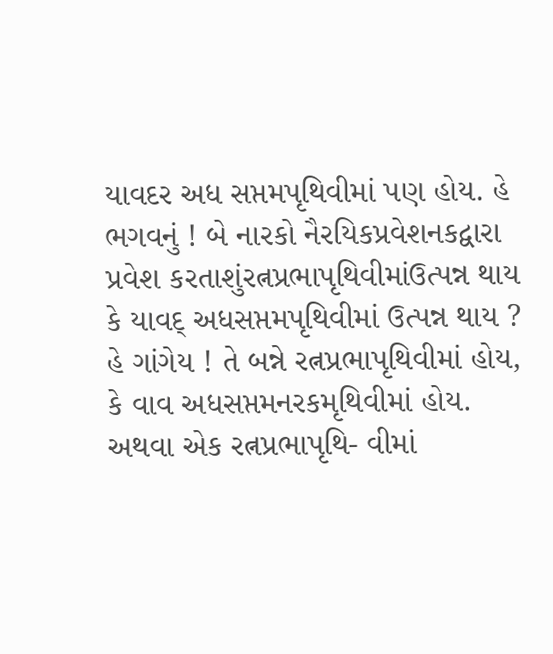યાવદર અધ સપ્તમપૃથિવીમાં પણ હોય. હે ભગવનું ! બે નારકો નૈરયિકપ્રવેશનકદ્વારા પ્રવેશ કરતાશુંરત્નપ્રભાપૃથિવીમાંઉત્પન્ન થાય કે યાવદ્ અધસપ્તમપૃથિવીમાં ઉત્પન્ન થાય ? હે ગાંગેય ! તે બન્ને રત્નપ્રભાપૃથિવીમાં હોય, કે વાવ અધસપ્તમનરકમૃથિવીમાં હોય. અથવા એક રત્નપ્રભાપૃથિ- વીમાં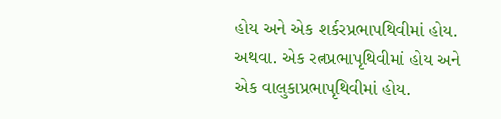હોય અને એક શર્કરપ્રભાપથિવીમાં હોય. અથવા. એક રત્નપ્રભાપૃથિવીમાં હોય અને એક વાલુકાપ્રભાપૃથિવીમાં હોય.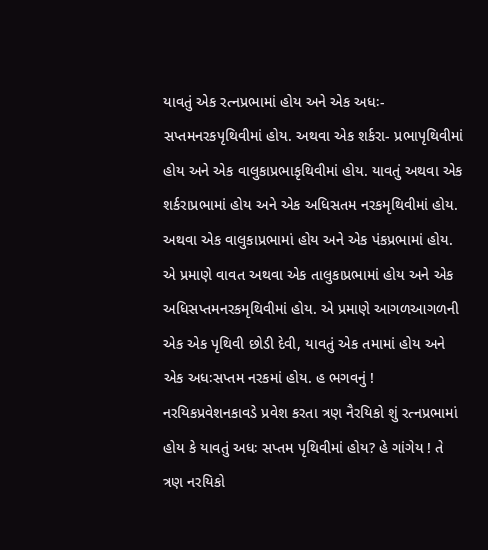યાવતું એક રત્નપ્રભામાં હોય અને એક અધઃ-સપ્તમનરકપૃથિવીમાં હોય. અથવા એક શર્કરા- પ્રભાપૃથિવીમાં હોય અને એક વાલુકાપ્રભાકૃથિવીમાં હોય. યાવતું અથવા એક શર્કરાપ્રભામાં હોય અને એક અધિસતમ નરકમૃથિવીમાં હોય. અથવા એક વાલુકાપ્રભામાં હોય અને એક પંકપ્રભામાં હોય. એ પ્રમાણે વાવત અથવા એક તાલુકાપ્રભામાં હોય અને એક અધિસપ્તમનરકમૃથિવીમાં હોય. એ પ્રમાણે આગળઆગળની એક એક પૃથિવી છોડી દેવી, યાવતું એક તમામાં હોય અને એક અધઃસપ્તમ નરકમાં હોય. હ ભગવનું ! નરયિકપ્રવેશનકાવડે પ્રવેશ કરતા ત્રણ નૈરયિકો શું રત્નપ્રભામાં હોય કે યાવતું અધઃ સપ્તમ પૃથિવીમાં હોય? હે ગાંગેય ! તે ત્રણ નરયિકો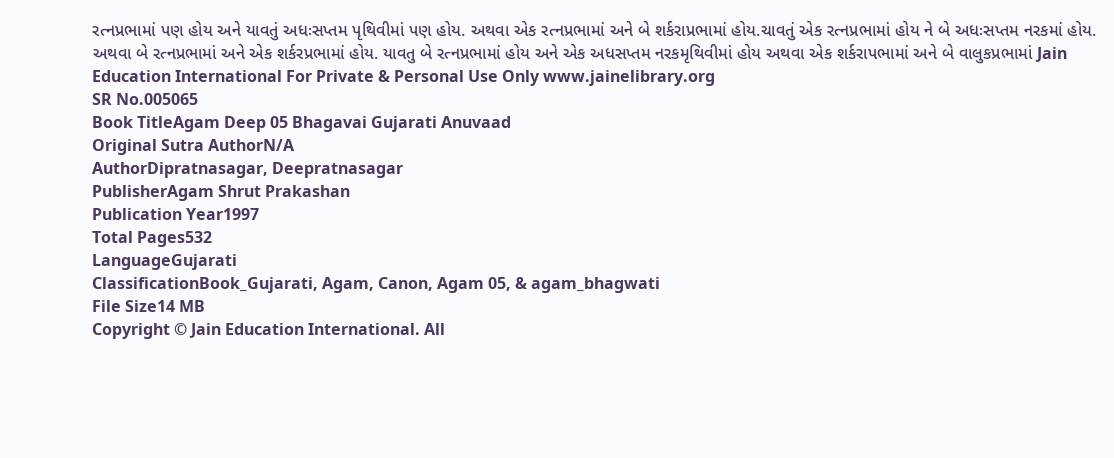રત્નપ્રભામાં પણ હોય અને યાવતું અધઃસપ્તમ પૃથિવીમાં પણ હોય. અથવા એક રત્નપ્રભામાં અને બે શર્કરાપ્રભામાં હોય.ચાવતું એક રત્નપ્રભામાં હોય ને બે અધઃસપ્તમ નરકમાં હોય. અથવા બે રત્નપ્રભામાં અને એક શર્કરપ્રભામાં હોય. યાવતુ બે રત્નપ્રભામાં હોય અને એક અધસપ્તમ નરકમૃથિવીમાં હોય અથવા એક શર્કરાપભામાં અને બે વાલુકપ્રભામાં Jain Education International For Private & Personal Use Only www.jainelibrary.org
SR No.005065
Book TitleAgam Deep 05 Bhagavai Gujarati Anuvaad
Original Sutra AuthorN/A
AuthorDipratnasagar, Deepratnasagar
PublisherAgam Shrut Prakashan
Publication Year1997
Total Pages532
LanguageGujarati
ClassificationBook_Gujarati, Agam, Canon, Agam 05, & agam_bhagwati
File Size14 MB
Copyright © Jain Education International. All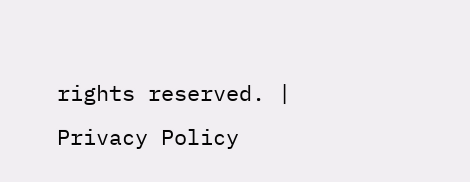rights reserved. | Privacy Policy